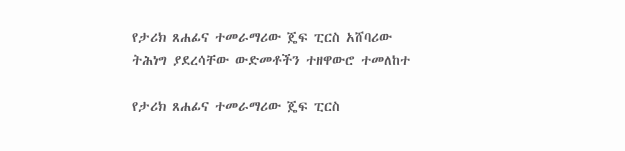የታሪክ ጸሐፊና ተመራማሪው ጄፍ ፒርስ አሸባሪው ትሕነግ ያደረሳቸው ውድመቶችን ተዘዋውሮ ተመለከተ

የታሪክ ጸሐፊና ተመራማሪው ጄፍ ፒርስ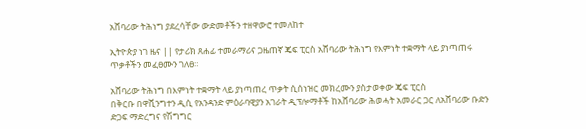አሸባሪው ትሕነግ ያደረሳቸው ውድመቶችን ተዘዋውሮ ተመለከተ

ኢትዮጵያ ነገ ዜና || የታሪክ ጸሐፊ ተመራማሪና ጋዜጠኛ ጄፍ ፒርስ አሸባሪው ትሕነግ የእምነት ተቋማት ላይ ያነጣጠሩ ጥቃቶችን መፈፀሙን ገለፀ።

አሸባሪው ትሕነግ በእምነት ተቋማት ላይ ያነጣጠረ ጥቃት ሲሰነዝር መክረሙን ያስታወቀው ጄፍ ፒርስ
በቅርቡ በዋሺንግተን ዲሲ የአንዳንድ ምዕራባዊያን አገራት ዲፕሎማቶች ከአሸባሪው ሕወሓት አመራር ጋር ለአሸባሪው ቡድን ድጋፍ ማድረግና የሽግግር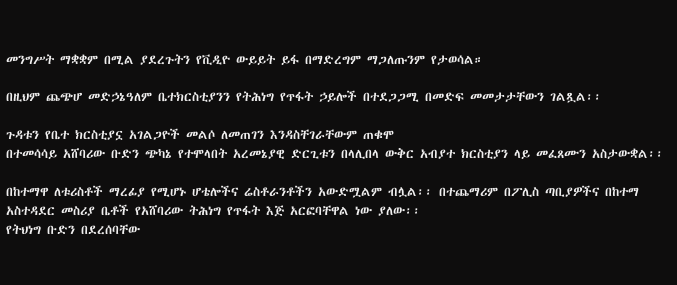መንግሥት ማቋቋም በሚል ያደረጉትን የቪዲዮ ውይይት ይፋ በማድረግም ማጋለጡንም የታወሳል።

በዚህም ጨጭሆ መድኃኔዓለም ቤተክርስቲያንን የትሕነግ የጥፋት ኃይሎች በተደጋጋሚ በመድፍ መመታታቸውን ገልጿል፡፡

ጉዳቱን የቤተ ክርስቲያኗ አገልጋዮች መልሶ ለመጠገን እንዳስቸገራቸውም ጠቁሞ
በተመሳሳይ አሸባሪው ቡድን ጭካኔ የተሞላበት አረመኔያዊ ድርጊቱን በላሊበላ ውቅር አብያተ ክርስቲያን ላይ መፈጸሙን አስታውቋል፡፡

በከተማዋ ለቱሪስቶች ማረፊያ የሚሆኑ ሆቴሎችና ሬስቶራንቶችን አውድሟልም ብሏል፡፡ በተጨማሪም በፖሊስ ጣቢያዎችና በከተማ አስተዳደር መስሪያ ቤቶች የአሸባሪው ትሕነግ የጥፋት እጅ አርፎባቸዋል ነው ያለው፡፡
የትህነግ ቡድን በደረሰባቸው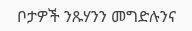ቦታዎች ንጹሃንን መግድሉንና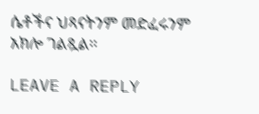ሴቶችና ህጻናትንም መድፈሩንም አክሎ ገልጿል፡፡

LEAVE A REPLY